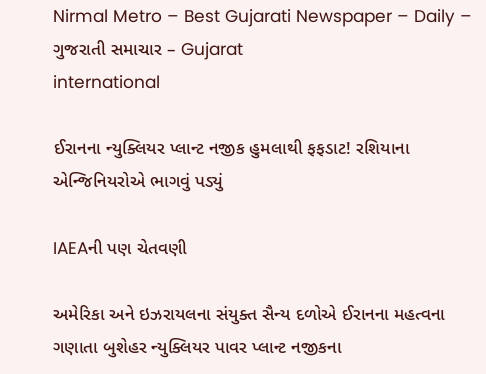Nirmal Metro – Best Gujarati Newspaper – Daily – ગુજરાતી સમાચાર – Gujarat
international

ઈરાનના ન્યુક્લિયર પ્લાન્ટ નજીક હુમલાથી ફફડાટ! રશિયાના એન્જિનિયરોએ ભાગવું પડ્યું

IAEAની પણ ચેતવણી

અમેરિકા અને ઇઝરાયલના સંયુક્ત સૈન્ય દળોએ ઈરાનના મહત્વના ગણાતા બુશેહર ન્યુક્લિયર પાવર પ્લાન્ટ નજીકના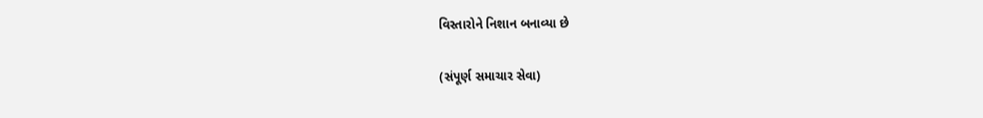વિસ્તારોને નિશાન બનાવ્યા છે

(સંપૂર્ણ સમાચાર સેવા)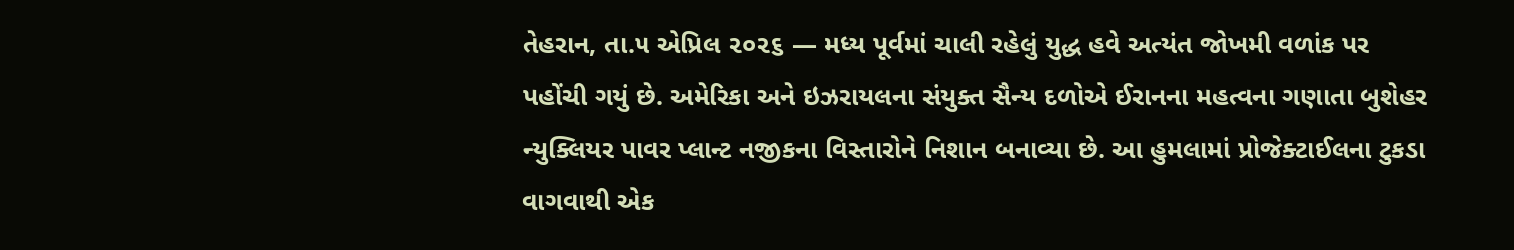તેહરાન, તા.૫ એપ્રિલ ૨૦૨૬ — મધ્ય પૂર્વમાં ચાલી રહેલું યુદ્ધ હવે અત્યંત જોખમી વળાંક પર પહોંચી ગયું છે. અમેરિકા અને ઇઝરાયલના સંયુક્ત સૈન્ય દળોએ ઈરાનના મહત્વના ગણાતા બુશેહર ન્યુક્લિયર પાવર પ્લાન્ટ નજીકના વિસ્તારોને નિશાન બનાવ્યા છે. આ હુમલામાં પ્રોજેક્ટાઈલના ટુકડા વાગવાથી એક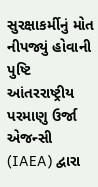સુરક્ષાકર્મીનું મોત નીપજ્યું હોવાની પુષ્ટિ આંતરરાષ્ટ્રીય પરમાણુ ઉર્જા એજન્સી (IAEA) દ્વારા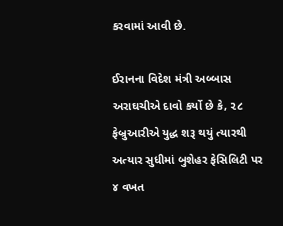કરવામાં આવી છે.

ઈરાનના વિદેશ મંત્રી અબ્બાસ અરાઘચીએ દાવો કર્યો છે કે, ૨૮ ફેબ્રુઆરીએ યુદ્ધ શરૂ થયું ત્યારથી અત્યાર સુધીમાં બુશેહર ફેસિલિટી પર ૪ વખત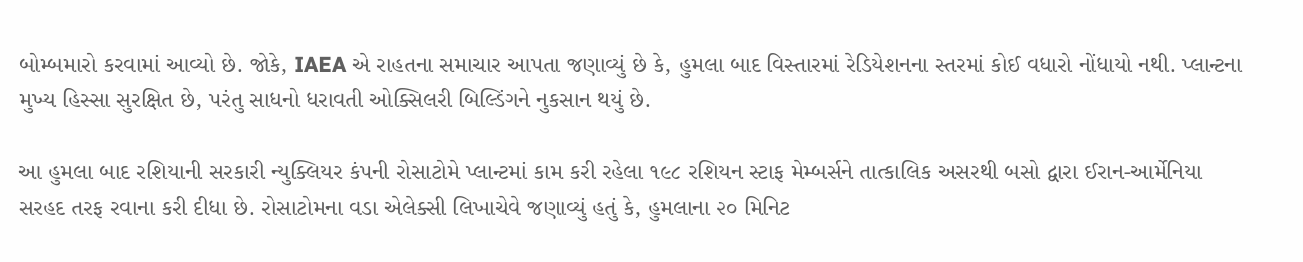બોમ્બમારો કરવામાં આવ્યો છે. જોકે, IAEA એ રાહતના સમાચાર આપતા જણાવ્યું છે કે, હુમલા બાદ વિસ્તારમાં રેડિયેશનના સ્તરમાં કોઈ વધારો નોંધાયો નથી. પ્લાન્ટના મુખ્ય હિસ્સા સુરક્ષિત છે, પરંતુ સાધનો ધરાવતી ઓક્સિલરી બિલ્ડિંગને નુકસાન થયું છે.

આ હુમલા બાદ રશિયાની સરકારી ન્યુક્લિયર કંપની રોસાટોમે પ્લાન્ટમાં કામ કરી રહેલા ૧૯૮ રશિયન સ્ટાફ મેમ્બર્સને તાત્કાલિક અસરથી બસો દ્વારા ઈરાન-આર્મેનિયા સરહદ તરફ રવાના કરી દીધા છે. રોસાટોમના વડા એલેક્સી લિખાચેવે જણાવ્યું હતું કે, હુમલાના ૨૦ મિનિટ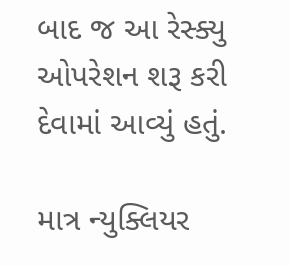બાદ જ આ રેસ્ક્યુ ઓપરેશન શરૂ કરી દેવામાં આવ્યું હતું.

માત્ર ન્યુક્લિયર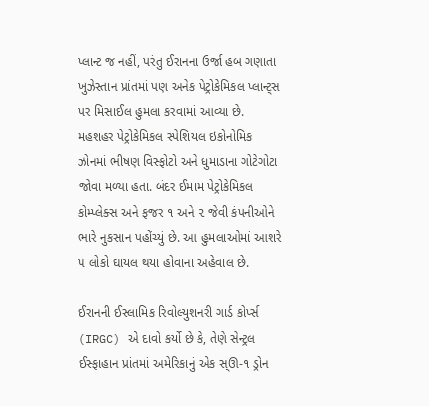પ્લાન્ટ જ નહીં, પરંતુ ઈરાનના ઉર્જા હબ ગણાતા ખુઝેસ્તાન પ્રાંતમાં પણ અનેક પેટ્રોકેમિકલ પ્લાન્ટ્‌સ પર મિસાઈલ હુમલા કરવામાં આવ્યા છે. મહશહર પેટ્રોકેમિકલ સ્પેશિયલ ઇકોનોમિક ઝોનમાં ભીષણ વિસ્ફોટો અને ધુમાડાના ગોટેગોટા જોવા મળ્યા હતા. બંદર ઈમામ પેટ્રોકેમિકલ કોમ્પ્લેક્સ અને ફજર ૧ અને ૨ જેવી કંપનીઓને ભારે નુકસાન પહોંચ્યું છે. આ હુમલાઓમાં આશરે ૫ લોકો ઘાયલ થયા હોવાના અહેવાલ છે.

ઈરાનની ઈસ્લામિક રિવોલ્યુશનરી ગાર્ડ કોર્પ્સ (IRGC) એ દાવો કર્યો છે કે, તેણે સેન્ટ્રલ ઈસ્ફાહાન પ્રાંતમાં અમેરિકાનું એક સ્ઊ-૧ ડ્રોન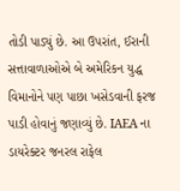તોડી પાડ્યું છે. આ ઉપરાંત, ઈરાની સત્તાવાળાઓએ બે અમેરિકન યુદ્ધ વિમાનોને પણ પાછા ખસેડવાની ફરજ પાડી હોવાનું જણાવ્યું છે. IAEA ના ડાયરેક્ટર જનરલ રાફેલ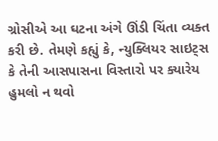ગ્રોસીએ આ ઘટના અંગે ઊંડી ચિંતા વ્યક્ત કરી છે. તેમણે કહ્યું કે, ન્યુક્લિયર સાઇટ્‌સ કે તેની આસપાસના વિસ્તારો પર ક્યારેય હુમલો ન થવો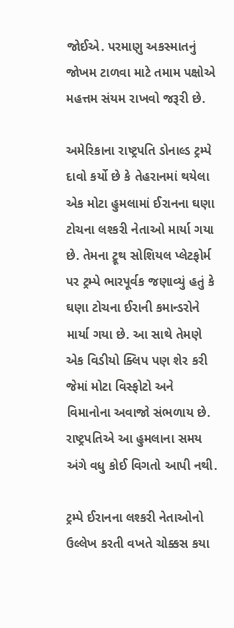જોઈએ. પરમાણુ અકસ્માતનું જોખમ ટાળવા માટે તમામ પક્ષોએ મહત્તમ સંયમ રાખવો જરૂરી છે.

અમેરિકાના રાષ્ટ્રપતિ ડોનાલ્ડ ટ્રમ્પે દાવો કર્યો છે કે તેહરાનમાં થયેલા એક મોટા હુમલામાં ઈરાનના ઘણા ટોચના લશ્કરી નેતાઓ માર્યા ગયા છે. તેમના ટ્રૂથ સોશિયલ પ્લેટફોર્મ પર ટ્રમ્પે ભારપૂર્વક જણાવ્યું હતું કે ઘણા ટોચના ઈરાની કમાન્ડરોને માર્યા ગયા છે. આ સાથે તેમણે એક વિડીયો ક્લિપ પણ શેર કરી જેમાં મોટા વિસ્ફોટો અને વિમાનોના અવાજો સંભળાય છે. રાષ્ટ્રપતિએ આ હુમલાના સમય અંગે વધુ કોઈ વિગતો આપી નથી.

ટ્રમ્પે ઈરાનના લશ્કરી નેતાઓનો ઉલ્લેખ કરતી વખતે ચોક્કસ કયા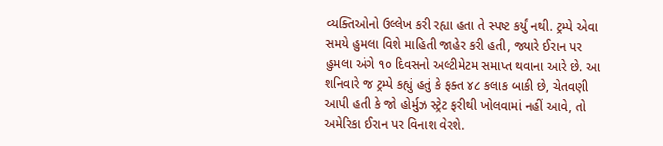વ્યક્તિઓનો ઉલ્લેખ કરી રહ્યા હતા તે સ્પષ્ટ કર્યું નથી. ટ્રમ્પે એવા સમયે હુમલા વિશે માહિતી જાહેર કરી હતી, જ્યારે ઈરાન પર હુમલા અંગે ૧૦ દિવસનો અલ્ટીમેટમ સમાપ્ત થવાના આરે છે. આ શનિવારે જ ટ્રમ્પે કહ્યું હતું કે ફક્ત ૪૮ કલાક બાકી છે, ચેતવણી આપી હતી કે જો હોર્મુઝ સ્ટ્રેટ ફરીથી ખોલવામાં નહીં આવે, તો અમેરિકા ઈરાન પર વિનાશ વેરશે.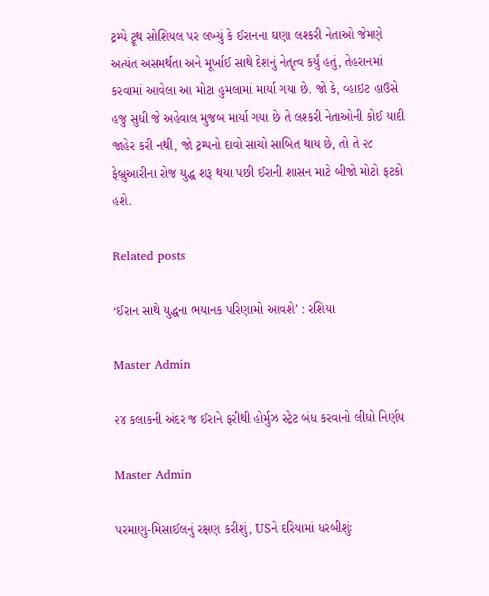ટ્રમ્પે ટ્રૂથ સોશિયલ પર લખ્યું કે ઈરાનના ઘણા લશ્કરી નેતાઓ જેમણે અત્યંત અસમર્થતા અને મૂર્ખાઈ સાથે દેશનું નેતૃત્વ કર્યું હતું, તેહરાનમાં કરવામાં આવેલા આ મોટા હુમલામાં માર્યા ગયા છે. જો કે, વ્હાઇટ હાઉસે હજુ સુધી જે અહેવાલ મુજબ માર્યા ગયા છે તે લશ્કરી નેતાઓની કોઈ યાદી જાહેર કરી નથી, જો ટ્રમ્પનો દાવો સાચો સાબિત થાય છે, તો તે ૨૮ ફેબ્રુઆરીના રોજ યુદ્ધ શરૂ થયા પછી ઈરાની શાસન માટે બીજો મોટો ફટકો હશે.

Related posts

‘ઈરાન સાથે યુદ્ધના ભયાનક પરિણામો આવશે’ : રશિયા

Master Admin

૨૪ કલાકની અંદર જ ઈરાને ફરીથી હોર્મુઝ સ્ટ્રેટ બંધ કરવાનો લીધો નિર્ણય

Master Admin

પરમાણુ-મિસાઈલનું રક્ષણ કરીશું, USને દરિયામાં ધરબીશુંઃ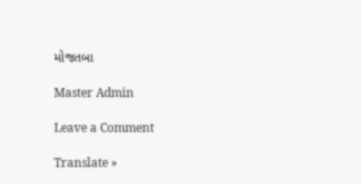મોજતબા

Master Admin

Leave a Comment

Translate »